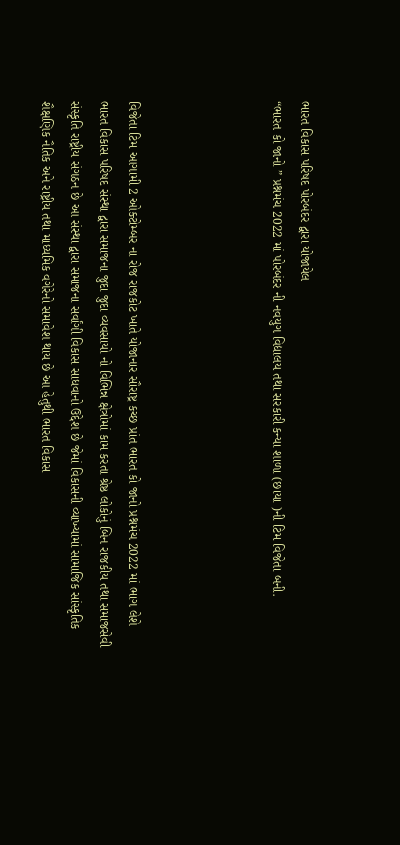ભારત વિકાસ પરિષદ પોરબંદર દ્વારા યોજાયેલ
“ભારત કો જાનો ” પ્રશ્નમંચ 2022 માં પોરબંદર ની નવયુગ વિદ્યાલય તથા સરકારી કન્યા શાળા (છાયા )ની ટિમ વિજેતા બની.




વિજેતા ટિમ આગામી 2 ઓક્ટોમ્બર ના રોજ રાજકોટ ખાતે યોજાનાર સૌરાષ્ટ્ર કચ્છ પ્રાંત ભારત કો જાનો પ્રશ્નમંચ 2022 માં ભાગ લેશે
ભારત વિકાસ પરિષદ સંસ્થા દ્વારા સમાજના જુદા જુદા વ્યવસાયો નો વિભિન્ન ક્ષેત્રોમાં કામ કરતા શ્રેષ્ઠ લોકોનું બિન રાજકીય તથા સમાજસેવી સંસ્કૃતિ રાષ્ટ્રીય સંગઠન છે આ સંસ્થા દ્વારા સમાજના સર્વાંગી વિકાસ સાધવાનો ઉદ્દેશ છે જેમાં વિકાસની વ્યાખ્યામાં સામાજિક સાંસ્કૃતિક શૈક્ષણિક નૈતિક અને રાષ્ટ્રીય તથા માધ્યમિક વગેરેનો સમાવેશ થાય છે આ હેતુથી ભારત વિકાસ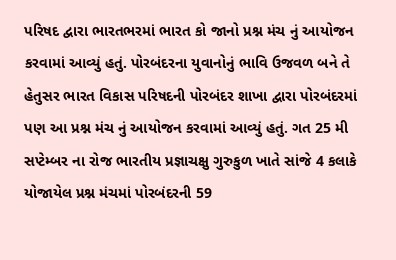પરિષદ દ્વારા ભારતભરમાં ભારત કો જાનો પ્રશ્ન મંચ નું આયોજન કરવામાં આવ્યું હતું. પોરબંદરના યુવાનોનું ભાવિ ઉજવળ બને તે હેતુસર ભારત વિકાસ પરિષદની પોરબંદર શાખા દ્વારા પોરબંદરમાં પણ આ પ્રશ્ન મંચ નું આયોજન કરવામાં આવ્યું હતું. ગત 25 મી સપ્ટેમ્બર ના રોજ ભારતીય પ્રજ્ઞાચક્ષુ ગુરુકુળ ખાતે સાંજે 4 કલાકે યોજાયેલ પ્રશ્ન મંચમાં પોરબંદરની 59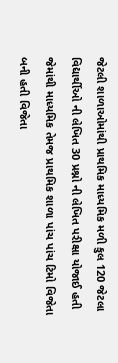જેટલી શાળાઓમાંથી પ્રાથમિક માધ્યમિક મળી કુલ 120 જેટલા વિદ્યાર્થીઓ ની લેખિત 30 પ્રશ્નો ની લેખિત પરીક્ષા યોજાઈ હતી જેમાંથી માધ્યમિક તેમજ પ્રાથમિક શાળા પાંચ પાંચ ટિમો વિજેતા બની હતી વિજેતા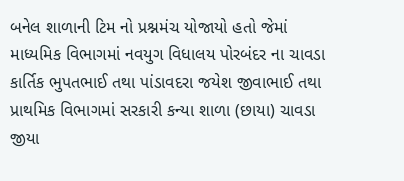બનેલ શાળાની ટિમ નો પ્રશ્નમંચ યોજાયો હતો જેમાં માધ્યમિક વિભાગમાં નવયુગ વિધાલય પોરબંદર ના ચાવડા કાર્તિક ભુપતભાઈ તથા પાંડાવદરા જયેશ જીવાભાઈ તથા પ્રાથમિક વિભાગમાં સરકારી કન્યા શાળા (છાયા) ચાવડા જીયા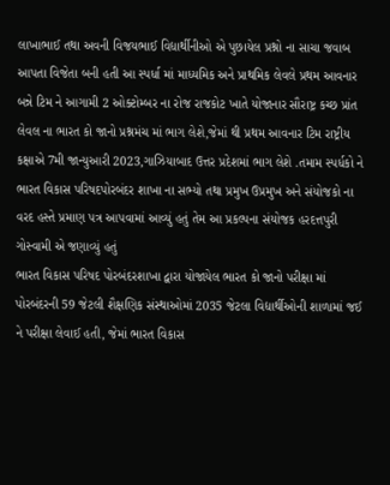લાખાભાઈ તથા અવની વિજયભાઈ વિદ્યાર્થીનીઓ એ પુછાયેલ પ્રશ્નો ના સાચા જવાબ આપતા વિજેતા બની હતી આ સ્પર્ધા માં માધ્યમિક અને પ્રાથમિક લેવલે પ્રથમ આવનાર બન્ને ટિમ ને આગામી 2 ઓક્ટોમ્બર ના રોજ રાજકોટ ખાતે યોજાનાર સૌરાષ્ટ્ર કચ્છ પ્રાંત લેવલ ના ભારત કો જાનો પ્રશ્નમંચ માં ભાગ લેશે,જેમાં થી પ્રથમ આવનાર ટિમ રાષ્ટ્રીય કક્ષાએ 7મી જાન્યુઆરી 2023,ગાઝિયાબાદ ઉત્તર પ્રદેશમાં ભાગ લેશે .તમામ સ્પર્ધકો ને ભારત વિકાસ પરિષદપોરબંદર શાખા ના સભ્યો તથા પ્રમુખ ઉપ્રમુખ અને સંયોજકો ના વરદ હસ્તે પ્રમાણ પત્ર આપવામાં આવ્યું હતું તેમ આ પ્રકલ્પના સંયોજક હરદત્તપુરી ગોસ્વામી એ જણાવ્યું હતું
ભારત વિકાસ પરિષદ પોરબંદરશાખા દ્વારા યોજાયેલ ભારત કો જાનો પરીક્ષા માં પોરબંદરની 59 જેટલી શૈક્ષણિક સંસ્થાઓમાં 2035 જેટલા વિદ્યાર્થીઓની શાળામાં જઈ ને પરીક્ષા લેવાઈ હતી, જેમાં ભારત વિકાસ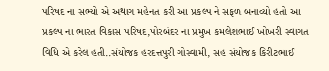પરિષદ ના સભ્યો એ અથાગ મહેનત કરી આ પ્રકલ્પ ને સફળ બનાવ્યો હતો આ પ્રકલ્પ ના ભારત વિકાસ પરિષદ,પોરબંદર ના પ્રમુખ કમલેશભાઈ ખોખરી સ્વાગત વિધિ એ કરેલ હતી..સંયોજક હરદત્તપુરી ગોસ્વામી, સહ સંયોજક કિરીટભાઈ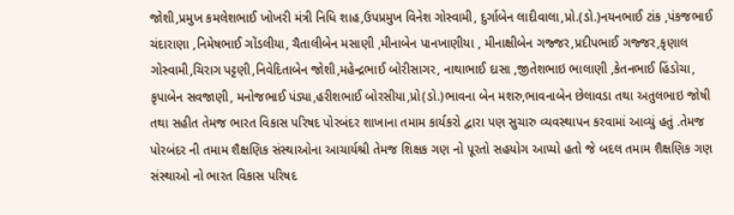જોશી,પ્રમુખ કમલેશભાઈ ખોખરી મંત્રી નિધિ શાહ,ઉપપ્રમુખ વિનેશ ગોસ્વામી, દુર્ગાબેન લાદીવાલા,પ્રો.(ડો.)નયનભાઈ ટાંક ,પંકજભાઈ ચંદારાણા ,નિમેષભાઈ ગોંડલીયા, ચૈતાલીબેન મસાણી ,મીનાબેન પાનખાણીયા , મીનાક્ષીબેન ગજ્જર,પ્રદીપભાઈ ગજ્જર,કૃણાલ ગોસ્વામી,ચિરાગ પટ્ટણી,નિવેદિતાબેન જોશી,મહેન્દ્રભાઈ બોરીસાગર, નાથાભાઈ દાસા ,જીતેશભાઇ ભાલાણી ,કેતનભાઈ હિંડોચા, કૃપાબેન સવજાણી, મનોજભાઈ પંડ્યા,હરીશભાઈ બોરસીયા,પ્રો(ડો.)ભાવના બેન મશરુ,ભાવનાબેન છેલાવડા તથા અતુલભાઇ જોષી તથા સહીત તેમજ ભારત વિકાસ પરિષદ પોરબંદર શાખાના તમામ કાર્યકરો દ્વારા પણ સુચારુ વ્યવસ્થાપન કરવામાં આવ્યું હતું .તેમજ પોરબંદર ની તમામ શૈક્ષણિક સંસ્થાઓના આચાર્યશ્રી તેમજ શિક્ષક ગણ નો પૂરતો સહયોગ આપ્યો હતો જે બદલ તમામ શૈક્ષણિક ગણ સંસ્થાઓ નો ભારત વિકાસ પરિષદ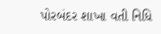પોરબંદર શાખા વતી નિધિ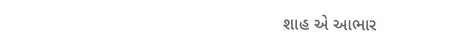શાહ એ આભાર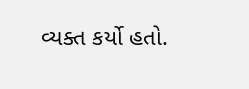વ્યક્ત કર્યો હતો.